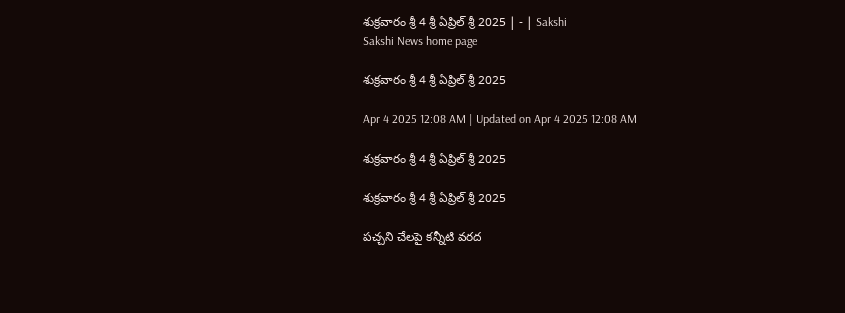శుక్రవారం శ్రీ 4 శ్రీ ఏప్రిల్‌ శ్రీ 2025 | - | Sakshi
Sakshi News home page

శుక్రవారం శ్రీ 4 శ్రీ ఏప్రిల్‌ శ్రీ 2025

Apr 4 2025 12:08 AM | Updated on Apr 4 2025 12:08 AM

శుక్రవారం శ్రీ 4 శ్రీ ఏప్రిల్‌ శ్రీ 2025

శుక్రవారం శ్రీ 4 శ్రీ ఏప్రిల్‌ శ్రీ 2025

పచ్చని చేలపై కన్నీటి వరద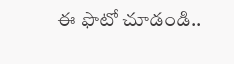ఈ ఫొటో చూడండి..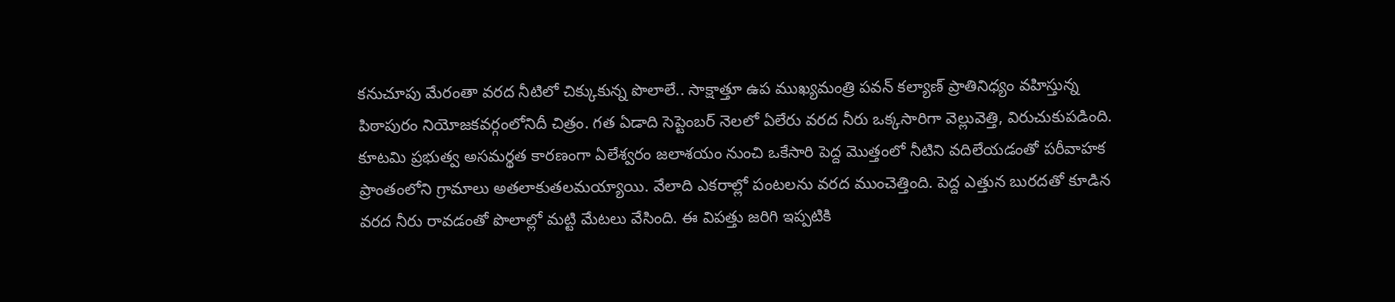కనుచూపు మేరంతా వరద నీటిలో చిక్కుకున్న పొలాలే.. సాక్షాత్తూ ఉప ముఖ్యమంత్రి పవన్‌ కల్యాణ్‌ ప్రాతినిధ్యం వహిస్తున్న పిఠాపురం నియోజకవర్గంలోనిదీ చిత్రం. గత ఏడాది సెప్టెంబర్‌ నెలలో ఏలేరు వరద నీరు ఒక్కసారిగా వెల్లువెత్తి, విరుచుకుపడింది. కూటమి ప్రభుత్వ అసమర్థత కారణంగా ఏలేశ్వరం జలాశయం నుంచి ఒకేసారి పెద్ద మొత్తంలో నీటిని వదిలేయడంతో పరీవాహక ప్రాంతంలోని గ్రామాలు అతలాకుతలమయ్యాయి. వేలాది ఎకరాల్లో పంటలను వరద ముంచెత్తింది. పెద్ద ఎత్తున బురదతో కూడిన వరద నీరు రావడంతో పొలాల్లో మట్టి మేటలు వేసింది. ఈ విపత్తు జరిగి ఇప్పటికి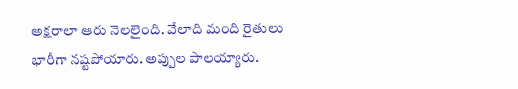అక్షరాలా ఆరు నెలలైంది. వేలాది మంది రైతులు భారీగా నష్టపోయారు. అప్పుల పాలయ్యారు.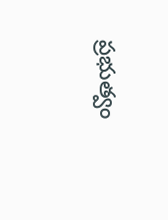ప్రభుత్వం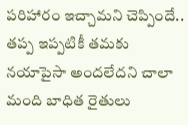పరిహారం ఇచ్చామని చెప్పిందే.. తప్ప ఇప్పటికీ తమకు నయాపైసా అందలేదని చాలా మంది బాధిత రైతులు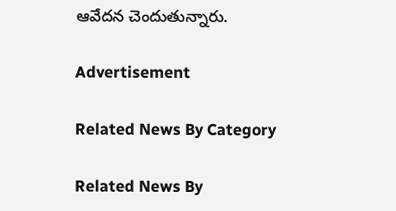ఆవేదన చెందుతున్నారు.

Advertisement

Related News By Category

Related News By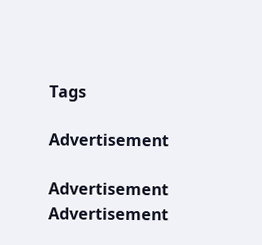Tags

Advertisement

Advertisement
Advertisement